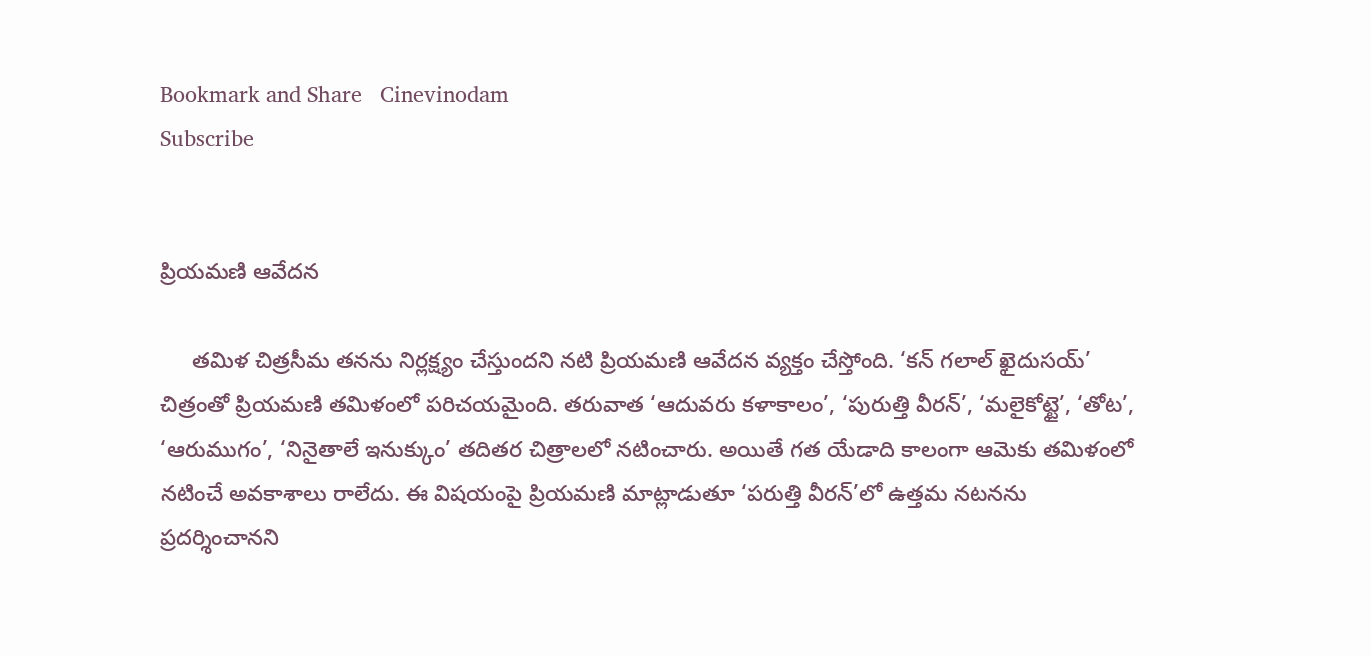Bookmark and Share   Cinevinodam
Subscribe


ప్రియమణి ఆవేదన

     తమిళ చిత్రసీమ తనను నిర్లక్ష్యం చేస్తుందని నటి ప్రియమణి ఆవేదన వ్యక్తం చేస్తోంది. ‘కన్ గలాల్ ఖైదుసయ్’ చిత్రంతో ప్రియమణి తమిళంలో పరిచయమైంది. తరువాత ‘ఆదువరు కళాకాలం’, ‘పురుత్తి వీరన్’, ‘మలైకోట్టై’, ‘తోట’, ‘ఆరుముగం’, ‘నినైతాలే ఇనుక్కుం’ తదితర చిత్రాలలో నటించారు. అయితే గత యేడాది కాలంగా ఆమెకు తమిళంలో నటించే అవకాశాలు రాలేదు. ఈ విషయంపై ప్రియమణి మాట్లాడుతూ ‘పరుత్తి వీరన్’లో ఉత్తమ నటనను ప్రదర్శించానని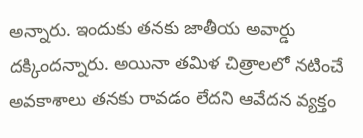అన్నారు. ఇందుకు తనకు జాతీయ అవార్డు దక్కిందన్నారు. అయినా తమిళ చిత్రాలలో నటించే అవకాశాలు తనకు రావడం లేదని ఆవేదన వ్యక్తం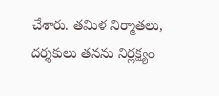చేశారు. తమిళ నిర్మాతలు, దర్శకులు తనను నిర్లక్ష్యం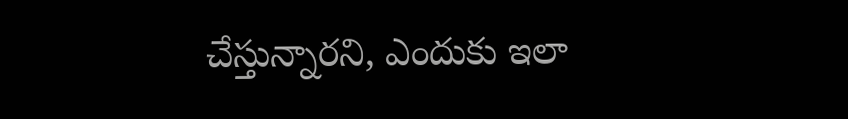చేస్తున్నారని, ఎందుకు ఇలా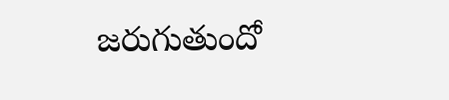జరుగుతుందో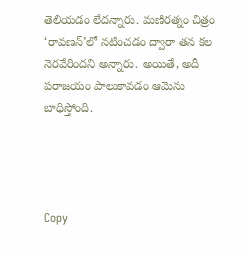తెలియడం లేదన్నారు. మణిరత్నం చిత్రం ‘రావణన్’లో నటించడం ద్వారా తన కల నెరవేరిందని అన్నారు. అయితే, అదీ పరాజయం పాలుకావడం ఆమెను బాధిస్తోంది.




Copy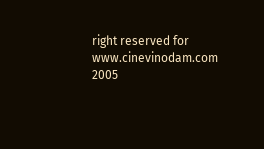right reserved for www.cinevinodam.com 2005